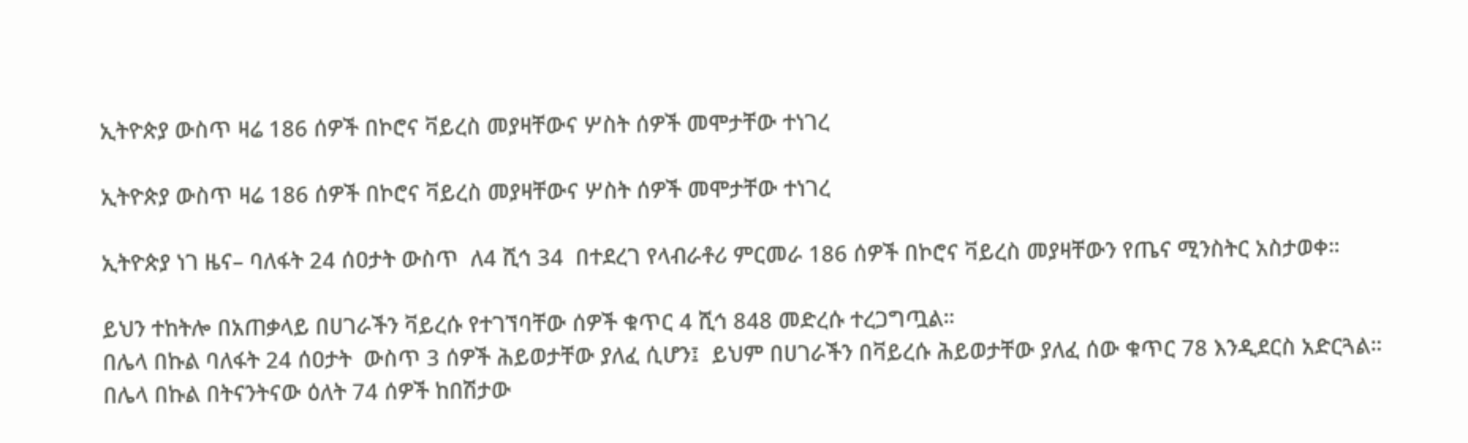ኢትዮጵያ ውስጥ ዛሬ 186 ሰዎች በኮሮና ቫይረስ መያዛቸውና ሦስት ሰዎች መሞታቸው ተነገረ

ኢትዮጵያ ውስጥ ዛሬ 186 ሰዎች በኮሮና ቫይረስ መያዛቸውና ሦስት ሰዎች መሞታቸው ተነገረ

ኢትዮጵያ ነገ ዜና– ባለፋት 24 ሰዐታት ውስጥ  ለ4 ሺኅ 34  በተደረገ የላብራቶሪ ምርመራ 186 ሰዎች በኮሮና ቫይረስ መያዛቸውን የጤና ሚንስትር አስታወቀ።

ይህን ተከትሎ በአጠቃላይ በሀገራችን ቫይረሱ የተገኘባቸው ሰዎች ቁጥር 4 ሺኅ 848 መድረሱ ተረጋግጧል።
በሌላ በኩል ባለፋት 24 ሰዐታት  ውስጥ 3 ሰዎች ሕይወታቸው ያለፈ ሲሆን፤  ይህም በሀገራችን በቫይረሱ ሕይወታቸው ያለፈ ሰው ቁጥር 78 እንዲደርስ አድርጓል።
በሌላ በኩል በትናንትናው ዕለት 74 ሰዎች ከበሽታው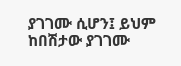ያገገሙ ሲሆን፤ ይህም ከበሽታው ያገገሙ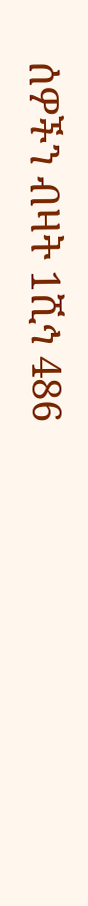ሰዎችን ብዛት 1ሺኅ 486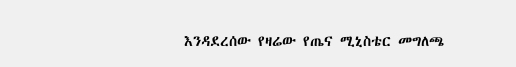እንዳደረሰው የዛሬው የጤና ሚኒስቴር መግለጫ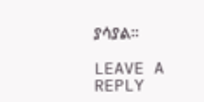ያሳያል።

LEAVE A REPLY